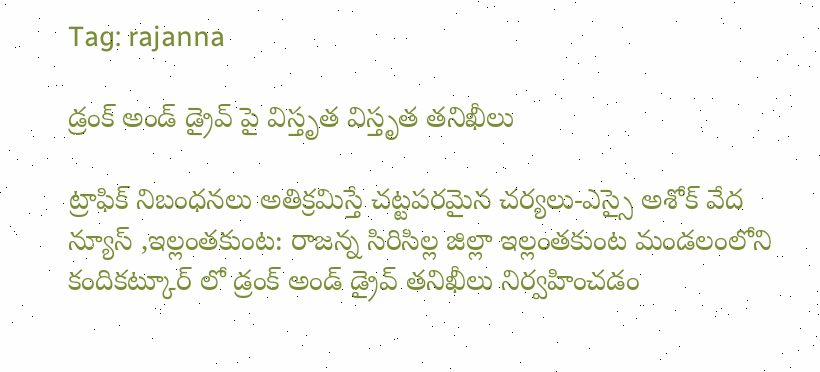Tag: rajanna

డ్రంక్ అండ్ డ్రైవ్ పై విస్తృత విస్తృత తనిఖీలు

ట్రాఫిక్ నిబంధనలు అతిక్రమిస్తే చట్టపరమైన చర్యలు-ఎస్సై అశోక్ వేద న్యూస్ ,ఇల్లంతకుంట: రాజన్న సిరిసిల్ల జిల్లా ఇల్లంతకుంట మండలంలోని కందికట్కూర్ లో డ్రంక్ అండ్ డ్రైవ్ తనిఖీలు నిర్వహించడం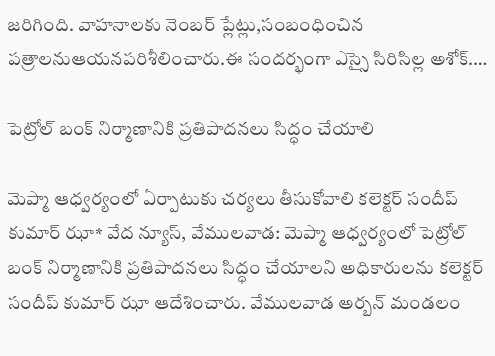జరిగింది. వాహనాలకు నెంబర్ ప్లేట్లు,సంబంధించిన పత్రాలనుఆయనపరిశీలించారు.ఈ సందర్భంగా ఎస్సై సిరిసిల్ల అశోక్.…

పెట్రోల్ బంక్ నిర్మాణానికి ప్రతిపాదనలు సిద్ధం చేయాలి

మెప్మా ఆధ్వర్యంలో ఏర్పాటుకు చర్యలు తీసుకోవాలి కలెక్టర్ సందీప్ కుమార్ ఝా* వేద న్యూస్, వేములవాడ: మెప్మా ఆధ్వర్యంలో పెట్రోల్ బంక్ నిర్మాణానికి ప్రతిపాదనలు సిద్ధం చేయాలని అధికారులను కలెక్టర్ సందీప్ కుమార్ ఝా ఆదేశించారు. వేములవాడ అర్బన్ మండలం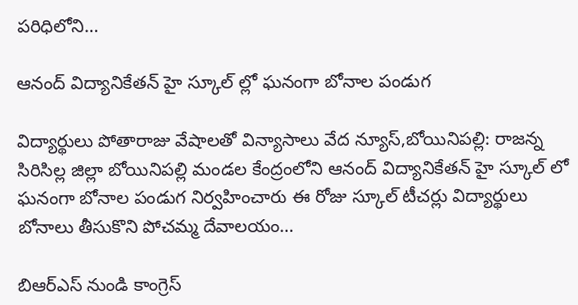పరిధిలోని…

ఆనంద్ విద్యానికేతన్ హై స్కూల్ ల్లో ఘనంగా బోనాల పండుగ

విద్యార్థులు పోతారాజు వేషాలతో విన్యాసాలు వేద న్యూస్,బోయినిపల్లి: రాజన్న సిరిసిల్ల జిల్లా బోయినిపల్లి మండల కేంద్రంలోని ఆనంద్ విద్యానికేతన్ హై స్కూల్ లో ఘనంగా బోనాల పండుగ నిర్వహించారు ఈ రోజు స్కూల్ టీచర్లు విద్యార్థులు బోనాలు తీసుకొని పోచమ్మ దేవాలయం…

బిఆర్ఎస్ నుండి కాంగ్రెస్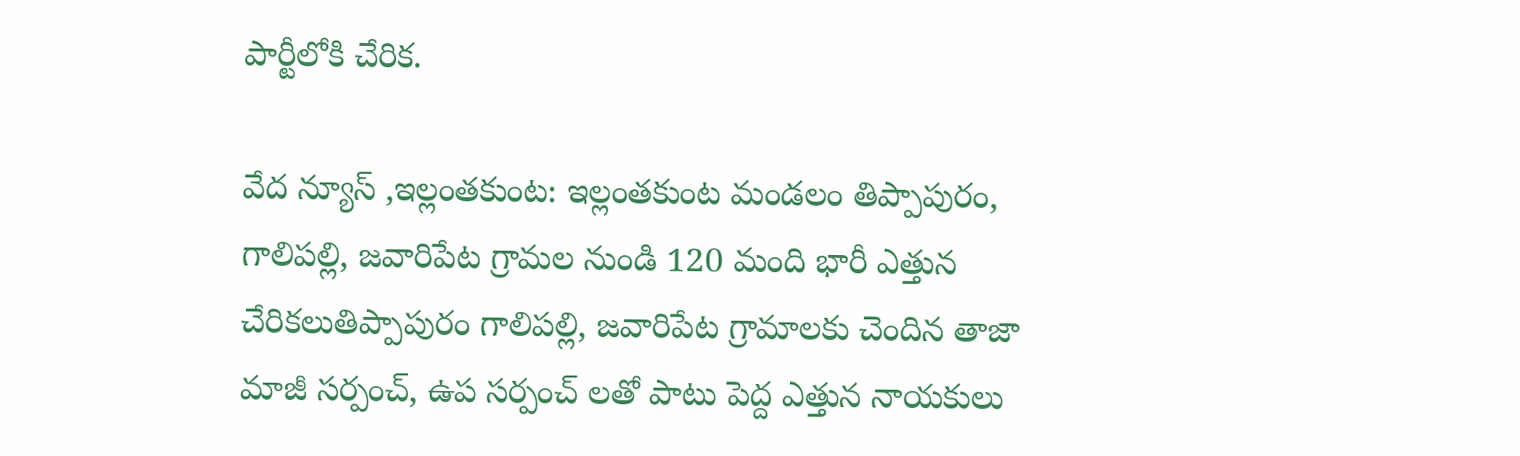పార్టీలోకి చేరిక.

వేద న్యూస్ ,ఇల్లంతకుంట: ఇల్లంతకుంట మండలం తిప్పాపురం, గాలిపల్లి, జవారిపేట గ్రామల నుండి 120 మంది భారీ ఎత్తున చేరికలుతిప్పాపురం గాలిపల్లి, జవారిపేట గ్రామాలకు చెందిన తాజా మాజీ సర్పంచ్, ఉప సర్పంచ్ లతో పాటు పెద్ద ఎత్తున నాయకులు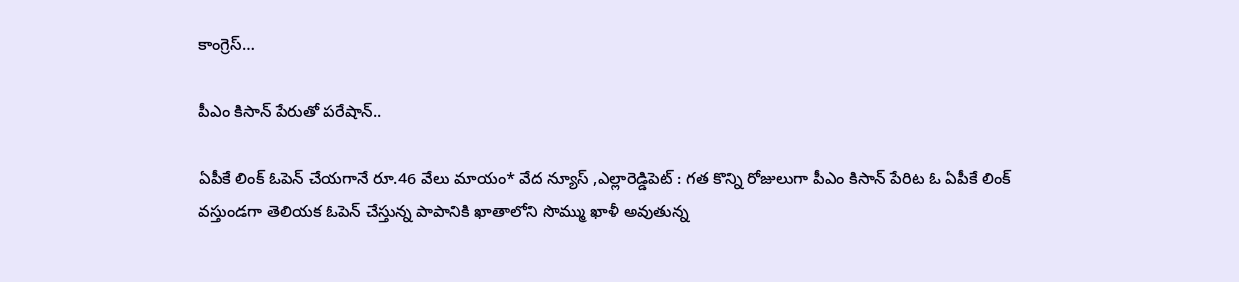కాంగ్రెస్…

పీఎం కిసాన్‌ పేరుతో పరేషాన్‌..

ఏపీకే లింక్‌ ఓపెన్‌ చేయగానే రూ.46 వేలు మాయం* వేద న్యూస్ ,ఎల్లారెడ్డిపెట్ : గత కొన్ని రోజులుగా పీఎం కిసాన్‌ పేరిట ఓ ఏపీకే లింక్‌ వస్తుండగా తెలియక ఓపెన్‌ చేస్తున్న పాపానికి ఖాతాలోని సొమ్ము ఖాళీ అవుతున్న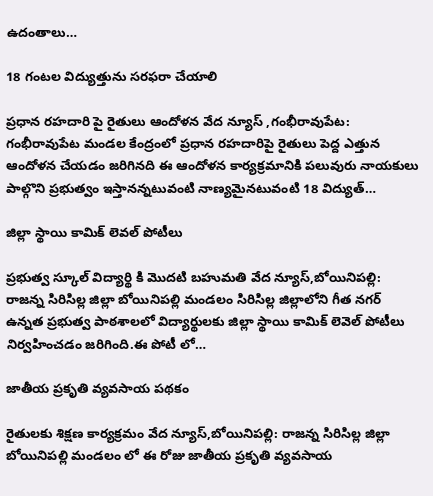ఉదంతాలు…

18 గంటల విద్యుత్తును సరఫరా చేయాలి

ప్రధాన రహదారి పై రైతులు ఆందోళన వేద న్యూస్ ,గంభీరావుపేట: గంభీరావుపేట మండల కేంద్రంలో ప్రధాన రహదారిపై రైతులు పెద్ద ఎత్తున ఆందోళన చేయడం జరిగినది ఈ ఆందోళన కార్యక్రమానికి పలువురు నాయకులు పాల్గొని ప్రభుత్వం ఇస్తానన్నటువంటి నాణ్యమైనటువంటి 18 విద్యుత్…

జిల్లా స్థాయి కామిక్ లెవల్ పోటీలు

ప్రభుత్వ స్కూల్ విద్యార్థి కి మొదటి బహుమతి వేద న్యూస్,బోయినిపల్లి: రాజన్న సిరిసిల్ల జిల్లా బోయినిపల్లి మండలం సిరిసిల్ల జిల్లాలోని గీత నగర్ ఉన్నత ప్రభుత్వ పాఠశాలలో విద్యార్థులకు జిల్లా స్థాయి కామిక్ లెవెల్ పోటీలు నిర్వహించడం జరిగింది.ఈ పోటీ లో…

జాతీయ ప్రకృతి వ్యవసాయ పథకం

రైతులకు శిక్షణ కార్యక్రమం వేద న్యూస్,బోయినిపల్లి: రాజన్న సిరిసిల్ల జిల్లా బోయినిపల్లి మండలం లో ఈ రోజు జాతీయ ప్రకృతి వ్యవసాయ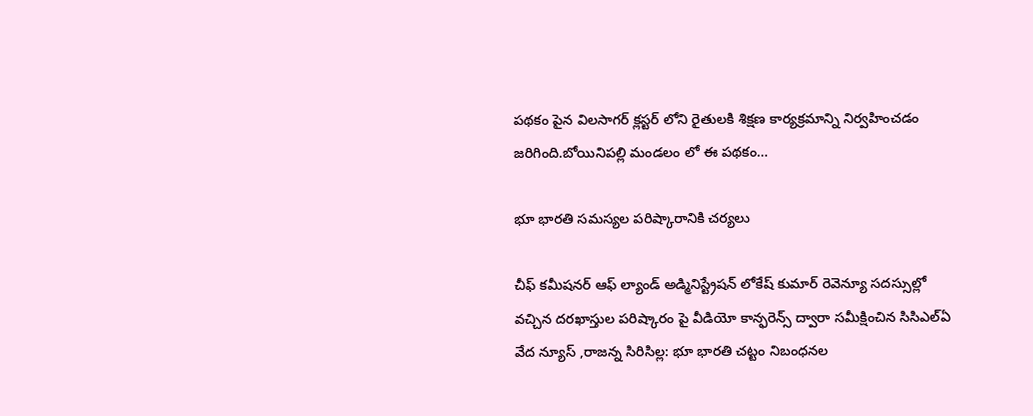పథకం పైన విలసాగర్ క్లస్టర్ లోని రైతులకి శిక్షణ కార్యక్రమాన్ని నిర్వహించడం జరిగింది.బోయినిపల్లి మండలం లో ఈ పథకం…

భూ భారతి సమస్యల పరిష్కారానికి చర్యలు

చీఫ్ కమీషనర్ ఆఫ్ ల్యాండ్ అడ్మినిస్ట్రేషన్ లోకేష్ కుమార్ రెవెన్యూ సదస్సుల్లో వచ్చిన దరఖాస్తుల పరిష్కారం పై వీడియో కాన్ఫరెన్స్ ద్వారా సమీక్షించిన సిసిఎల్ఏ వేద న్యూస్ ,రాజన్న సిరిసిల్ల: భూ భారతి చట్టం నిబంధనల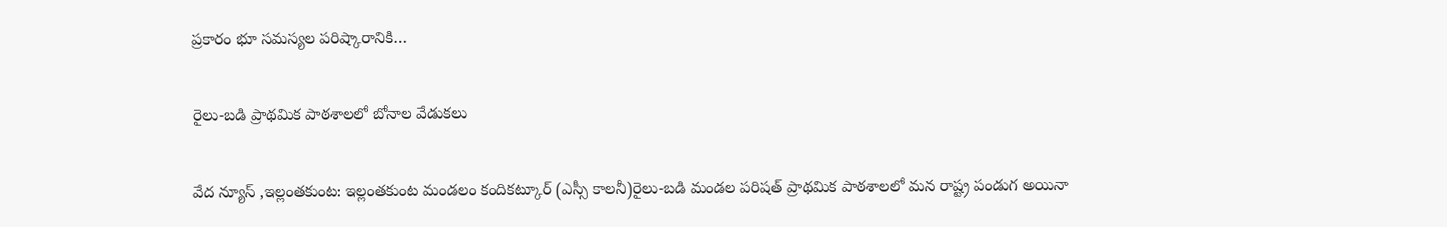ప్రకారం భూ సమస్యల పరిష్కారానికి…

రైలు-బడి ప్రాథమిక పాఠశాలలో బోనాల వేడుకలు

వేద న్యూస్ ,ఇల్లంతకుంట: ఇల్లంతకుంట మండలం కందికట్కూర్ (ఎస్సీ కాలనీ)రైలు-బడి మండల పరిషత్ ప్రాథమిక పాఠశాలలో మన రాష్ట్ర పండుగ అయినా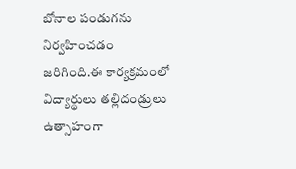బోనాల పండుగను నిర్వహించడం జరిగింది.ఈ కార్యక్రమంలో విద్యార్థులు తల్లిదండ్రులు ఉత్సాహంగా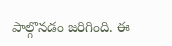పాల్గొనడం జరిగింది. ఈ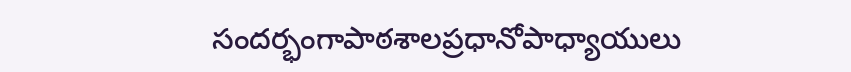సందర్భంగాపాఠశాలప్రధానోపాధ్యాయులు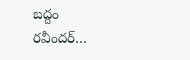బద్దం రవీందర్…